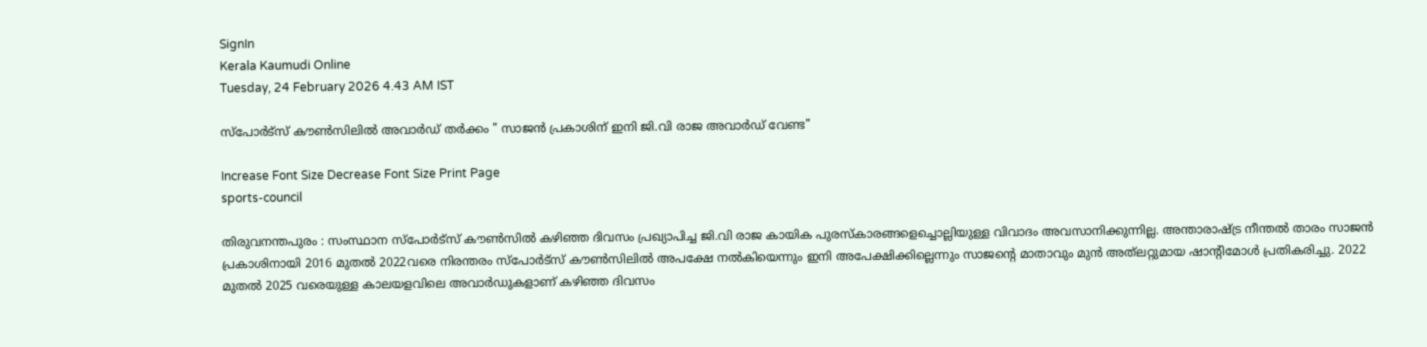SignIn
Kerala Kaumudi Online
Tuesday, 24 February 2026 4.43 AM IST

സ്പോർട്സ് കൗൺസിലിൽ അവാർഡ് തർക്കം " സാജൻ പ്രകാശിന് ഇനി ജി.വി രാജ അവാർഡ് വേണ്ട"

Increase Font Size Decrease Font Size Print Page
sports-council

തിരുവനന്തപുരം : സംസ്ഥാന സ്പോർട്സ് കൗൺസിൽ കഴിഞ്ഞ ദിവസം പ്രഖ്യാപിച്ച ജി.വി രാജ കായിക പുരസ്കാരങ്ങളെച്ചൊല്ലിയുള്ള വിവാദം അവസാനിക്കുന്നില്ല. അന്താരാഷ്ട്ര നീന്തൽ താരം സാജൻ പ്രകാശിനായി 2016 മുതൽ 2022വരെ നിരന്തരം സ്പോർട്സ് കൗൺസിലിൽ അപക്ഷേ നൽകിയെന്നും ഇനി അപേക്ഷിക്കില്ലെന്നും സാജന്റെ മാതാവും മുൻ അത്‌ലറ്റുമായ ഷാന്റിമോൾ പ്രതികരിച്ചു. 2022 മുതൽ 2025 വരെയുള്ള കാലയളവിലെ അവാർഡുകളാണ് കഴിഞ്ഞ ദിവസം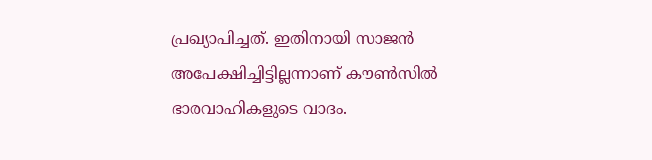പ്രഖ്യാപിച്ചത്. ഇതിനായി സാജൻ അപേക്ഷിച്ചിട്ടില്ലന്നാണ് കൗൺസിൽ ഭാരവാഹികളുടെ വാദം.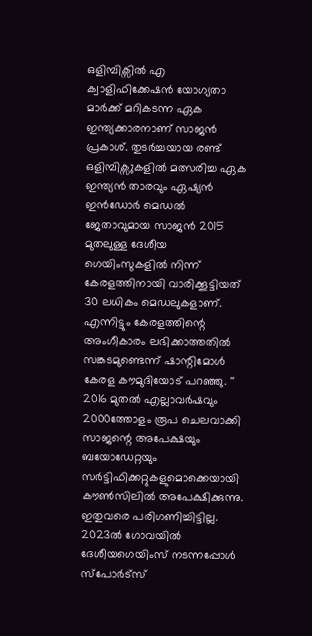ഒളിമ്പിക്സിൽ എ ക്വാളിഫിക്കേഷൻ യോഗ്യതാ മാർക്ക് മറികടന്ന ഏക ഇന്ത്യക്കാരനാണ് സാജൻ പ്രകാശ്. തുടർച്ചയായ രണ്ട് ഒളിമ്പിക്സുകളിൽ മത്സരിച്ച ഏക ഇന്ത്യൻ താരവും ഏഷ്യൻ ഇൻഡോർ മെഡൽ ജേതാവുമായ സാജൻ 2015 മുതലുള്ള ദേശീയ ഗെയിംസുകളിൽ നിന്ന് കേരളത്തിനായി വാരിക്കൂട്ടിയത് 30 ലധികം മെഡലുകളാണ്. എന്നിട്ടും കേരളത്തിന്റെ അംഗീകാരം ലഭിക്കാത്തതിൽ സങ്കടമുണ്ടെന്ന് ഷാന്റിമോൾ കേരള കൗമുദിയോട് പറഞ്ഞു. '' 2016 മുതൽ എല്ലാവർഷവും 2000ത്തോളം രൂപ ചെലവാക്കി സാജന്റെ അപേക്ഷയും ബയോഡേറ്റയും സർട്ടിഫിക്കറ്റുകളുമൊക്കെയായി കൗൺസിലിൽ അപേക്ഷിക്കുന്നു. ഇതുവരെ പരിഗണിച്ചിട്ടില്ല. 2023ൽ ഗോവയിൽ ദേശീയഗെയിംസ് നടന്നപ്പോൾ സ്പോർട്സ്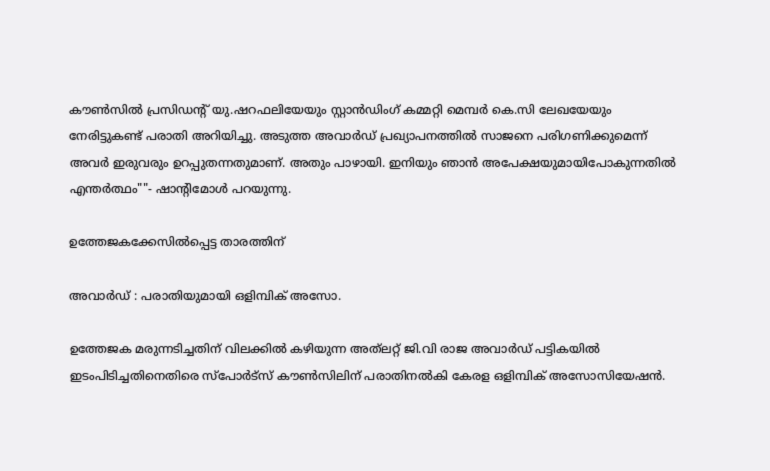കൗൺസിൽ പ്രസിഡന്റ് യു.ഷറഫലിയേയും സ്റ്റാൻഡിംഗ് കമ്മറ്റി മെമ്പർ കെ.സി ലേഖയേയും നേരിട്ടുകണ്ട് പരാതി അറിയിച്ചു. അടുത്ത അവാർഡ് പ്രഖ്യാപനത്തിൽ സാജനെ പരിഗണിക്കുമെന്ന് അവർ ഇരുവരും ഉറപ്പുതന്നതുമാണ്. അതും പാഴായി. ഇനിയും ഞാൻ അപേക്ഷയുമായിപോകുന്നതിൽ എന്തർത്ഥം""- ഷാന്റിമോൾ പറയുന്നു.

ഉത്തേജകക്കേസിൽപ്പെട്ട താരത്തിന്

അവാർഡ് : പരാതിയുമായി ഒളിമ്പിക് അസോ.

ഉത്തേജക മരുന്നടിച്ചതിന് വിലക്കിൽ ക‌ഴിയുന്ന അത്‌ലറ്റ് ജി.വി രാജ അവാർഡ് പട്ടികയിൽ ഇടംപിടിച്ചതിനെതിരെ സ്പോർട്സ് കൗൺസിലിന് പരാതിനൽകി കേരള ഒളിമ്പിക് അസോസിയേഷൻ.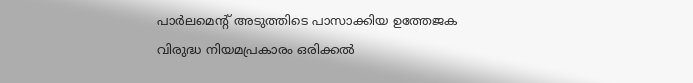പാർലമെന്റ് അടുത്തിടെ പാസാക്കിയ ഉത്തേജക വിരുദ്ധ നിയമപ്രകാരം ഒരിക്കൽ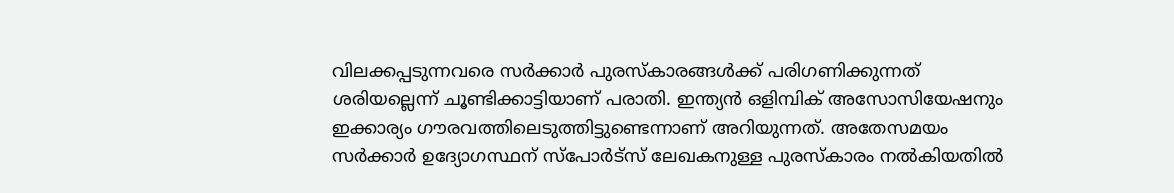വിലക്കപ്പടുന്നവരെ സർക്കാർ പുരസ്കാരങ്ങൾക്ക് പരിഗണിക്കുന്നത് ശരിയല്ലെന്ന് ചൂണ്ടിക്കാട്ടിയാണ് പരാതി. ഇന്ത്യൻ ഒളിമ്പിക് അസോസിയേഷനും ഇക്കാര്യം ഗൗരവത്തിലെടുത്തിട്ടുണ്ടെന്നാണ് അറിയുന്നത്. അതേസമയം സർക്കാർ ഉദ്യോഗസ്ഥന് സ്പോർട്സ് ലേഖകനുള്ള പുരസ്കാരം നൽകിയതിൽ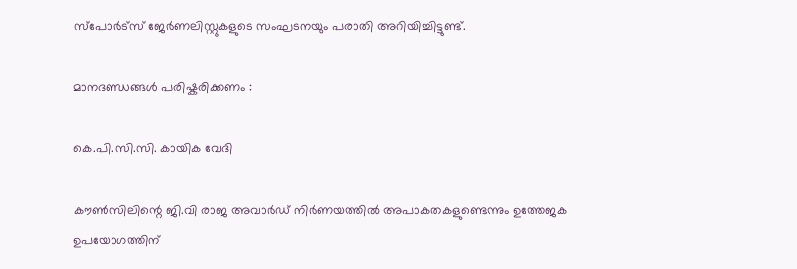സ്പോർട്സ് ജേർണലിസ്റ്റുകളുടെ സംഘടനയും പരാതി അറിയിച്ചിട്ടുണ്ട്.

മാനദണ്ഡങ്ങൾ പരിഷ്കരിക്കണം :

കെ.പി.സി.സി. കായിക വേദി

കൗൺസിലിന്റെ ജി.വി രാജ അവാർഡ് നിർണയത്തിൽ അപാകതകളുണ്ടെന്നും ഉത്തേജക ഉപയോഗത്തിന്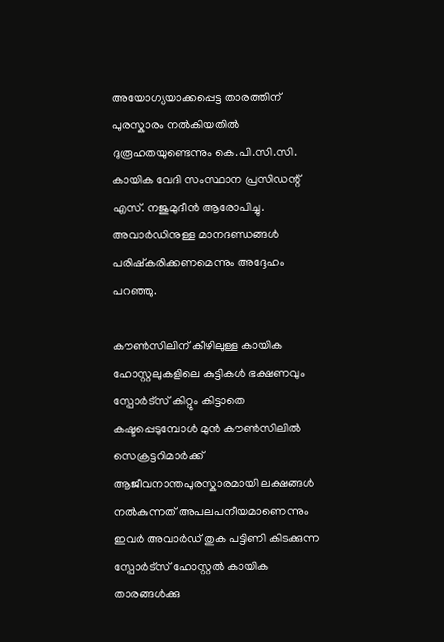അയോഗ്യയാക്കപ്പെട്ട താരത്തിന് പുരസ്കാരം നൽകിയതിൽ ദുരൂഹതയുണ്ടെന്നും കെ.പി.സി.സി. കായിക വേദി സംസ്ഥാന പ്രസിഡന്റ്‌ എസ്. നജുമുദീൻ ആരോപിച്ചു. അവാർഡിനുള്ള മാനദണ്ഡങ്ങൾ പരിഷ്കരിക്കണമെന്നും അദ്ദേഹം പറഞ്ഞു.

കൗൺസിലിന് കീഴിലുള്ള കായിക ഹോസ്റ്റലുകളിലെ കുട്ടികൾ ഭക്ഷണവും സ്പോർട്സ് കിറ്റും കിട്ടാതെ കഷ്ടപ്പെടുമ്പോൾ മുൻ കൗൺസിലിൽ സെക്രട്ടറിമാർക്ക് ആജീവനാന്തപുരസ്കാരമായി ലക്ഷങ്ങൾ നൽകുന്നത് അപലപനീയമാണെന്നും ഇവർ അവാർഡ് തുക പട്ടിണി കിടക്കുന്ന സ്പോർട്സ് ഹോസ്റ്റൽ കായിക താരങ്ങൾക്കു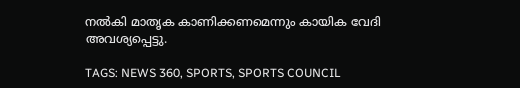നൽകി മാതൃക കാണിക്കണമെന്നും കായിക വേദി അവശ്യപ്പെട്ടു.

TAGS: NEWS 360, SPORTS, SPORTS COUNCIL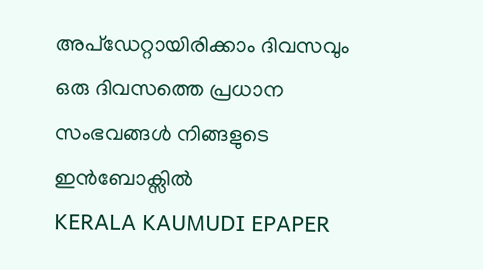അപ്ഡേറ്റായിരിക്കാം ദിവസവും
ഒരു ദിവസത്തെ പ്രധാന സംഭവങ്ങൾ നിങ്ങളുടെ ഇൻബോക്സിൽ
KERALA KAUMUDI EPAPER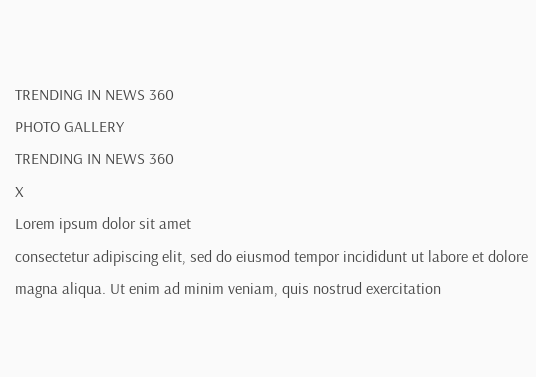TRENDING IN NEWS 360
PHOTO GALLERY
TRENDING IN NEWS 360
X
Lorem ipsum dolor sit amet
consectetur adipiscing elit, sed do eiusmod tempor incididunt ut labore et dolore magna aliqua. Ut enim ad minim veniam, quis nostrud exercitation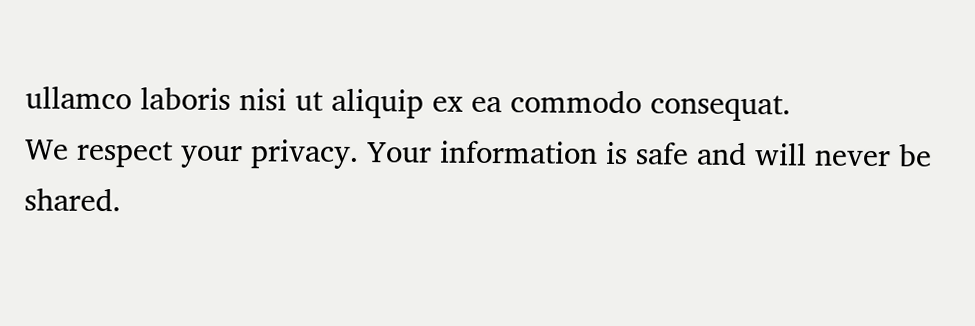ullamco laboris nisi ut aliquip ex ea commodo consequat.
We respect your privacy. Your information is safe and will never be shared.